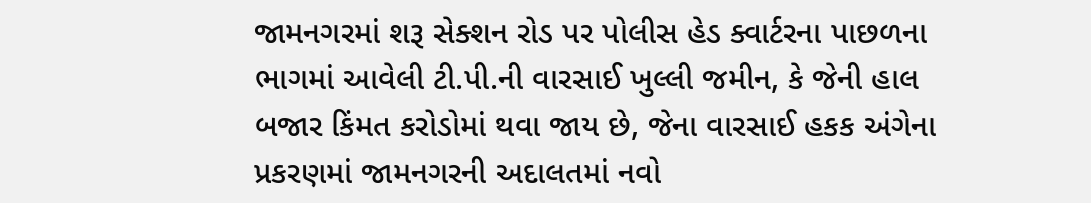જામનગરમાં શરૂ સેક્શન રોડ પર પોલીસ હેડ ક્વાર્ટરના પાછળના ભાગમાં આવેલી ટી.પી.ની વારસાઈ ખુલ્લી જમીન, કે જેની હાલ બજાર કિંમત કરોડોમાં થવા જાય છે, જેના વારસાઈ હકક અંગેના પ્રકરણમાં જામનગરની અદાલતમાં નવો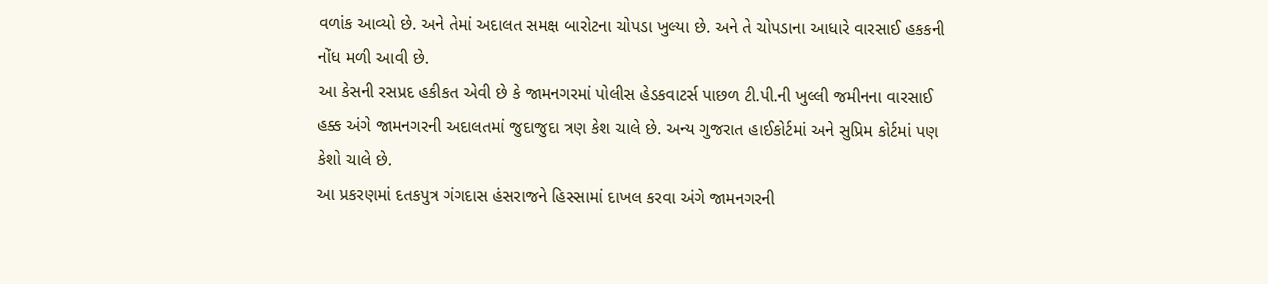વળાંક આવ્યો છે. અને તેમાં અદાલત સમક્ષ બારોટના ચોપડા ખુલ્યા છે. અને તે ચોપડાના આધારે વારસાઈ હકકની નોંધ મળી આવી છે.
આ કેસની રસપ્રદ હકીકત એવી છે કે જામનગરમાં પોલીસ હેડકવાટર્સ પાછળ ટી.પી.ની ખુલ્લી જમીનના વારસાઈ હક્ક અંગે જામનગરની અદાલતમાં જુદાજુદા ત્રણ કેશ ચાલે છે. અન્ય ગુજરાત હાઈકોર્ટમાં અને સુપ્રિમ કોર્ટમાં પણ કેશો ચાલે છે.
આ પ્રકરણમાં દતકપુત્ર ગંગદાસ હંસરાજને હિસ્સામાં દાખલ કરવા અંગે જામનગરની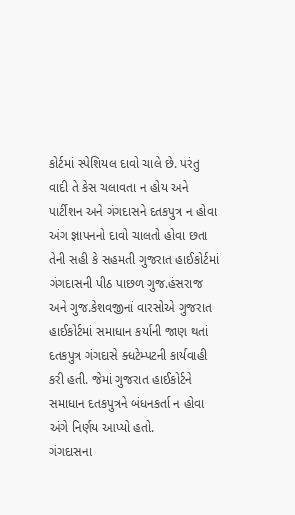કોર્ટમાં સ્પેશિયલ દાવો ચાલે છે. પરંતુ વાદી તે કેસ ચલાવતા ન હોય અને પાર્ટીશન અને ગંગદાસને દતકપુત્ર ન હોવા અંગ જ્ઞાપનનો દાવો ચાલતો હોવા છતા તેની સહી કે સહમતી ગુજરાત હાઈકોર્ટમાં ગંગદાસની પીઠ પાછળ ગુજ.હંસરાજ અને ગુજ.કેશવજીનાં વારસોએ ગુજરાત હાઈકોર્ટમાં સમાધાન કર્યાની જાણ થતાં દતકપુત્ર ગંગદાસે ક્ધટેમ્પટની કાર્યવાહી કરી હતી. જેમાં ગુજરાત હાઈકોર્ટને સમાધાન દતકપુત્રને બંધનકર્તા ન હોવા અંગે નિર્ણય આપ્યો હતો.
ગંગદાસના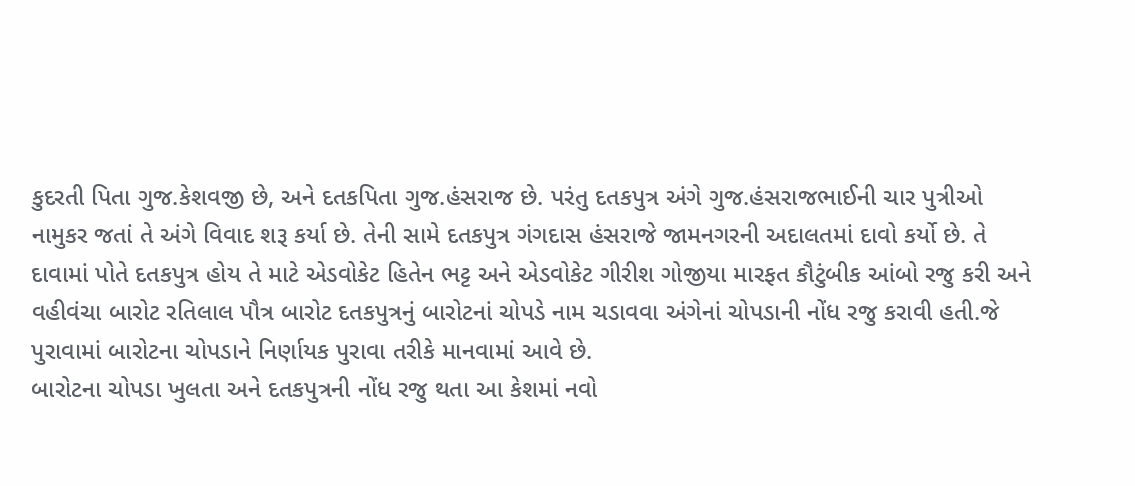કુદરતી પિતા ગુજ.કેશવજી છે, અને દતકપિતા ગુજ.હંસરાજ છે. પરંતુ દતકપુત્ર અંગે ગુજ.હંસરાજભાઈની ચાર પુત્રીઓ નામુકર જતાં તે અંગે વિવાદ શરૂ કર્યા છે. તેની સામે દતકપુત્ર ગંગદાસ હંસરાજે જામનગરની અદાલતમાં દાવો કર્યો છે. તે દાવામાં પોતે દતકપુત્ર હોય તે માટે એડવોકેટ હિતેન ભટ્ટ અને એડવોકેટ ગીરીશ ગોજીયા મારફત કૌટુંબીક આંબો રજુ કરી અને વહીવંચા બારોટ રતિલાલ પૌત્ર બારોટ દતકપુત્રનું બારોટનાં ચોપડે નામ ચડાવવા અંગેનાં ચોપડાની નોંધ રજુ કરાવી હતી.જે પુરાવામાં બારોટના ચોપડાને નિર્ણાયક પુરાવા તરીકે માનવામાં આવે છે.
બારોટના ચોપડા ખુલતા અને દતકપુત્રની નોંધ રજુ થતા આ કેશમાં નવો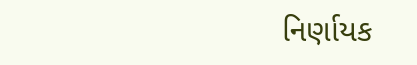નિર્ણાયક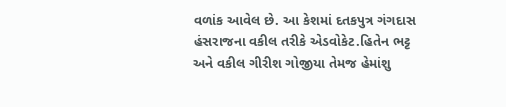વળાંક આવેલ છે. આ કેશમાં દતકપુત્ર ગંગદાસ હંસરાજના વકીલ તરીકે એડવોકેટ.હિતેન ભટ્ટ અને વકીલ ગીરીશ ગોજીયા તેમજ હેમાંશુ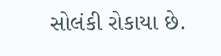સોલંકી રોકાયા છે.